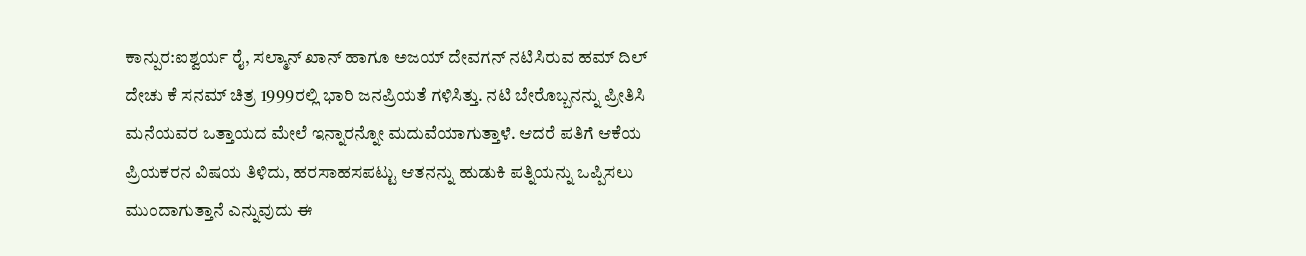ಕಾನ್ಪುರ:ಐಶ್ವರ್ಯ ರೈ, ಸಲ್ಮಾನ್‌ ಖಾನ್‌ ಹಾಗೂ ಅಜಯ್‌ ದೇವಗನ್‌ ನಟಿಸಿರುವ ಹಮ್‌ ದಿಲ್‌ ದೇಚು ಕೆ ಸನಮ್‌ ಚಿತ್ರ 1999ರಲ್ಲಿ ಭಾರಿ ಜನಪ್ರಿಯತೆ ಗಳಿಸಿತ್ತು. ನಟಿ ಬೇರೊಬ್ಬನನ್ನು ಪ್ರೀತಿಸಿ ಮನೆಯವರ ಒತ್ತಾಯದ ಮೇಲೆ ಇನ್ನಾರನ್ನೋ ಮದುವೆಯಾಗುತ್ತಾಳೆ. ಆದರೆ ಪತಿಗೆ ಆಕೆಯ ಪ್ರಿಯಕರನ ವಿಷಯ ತಿಳಿದು, ಹರಸಾಹಸಪಟ್ಟು ಆತನನ್ನು ಹುಡುಕಿ ಪತ್ನಿಯನ್ನು ಒಪ್ಪಿಸಲು ಮುಂದಾಗುತ್ತಾನೆ ಎನ್ನುವುದು ಈ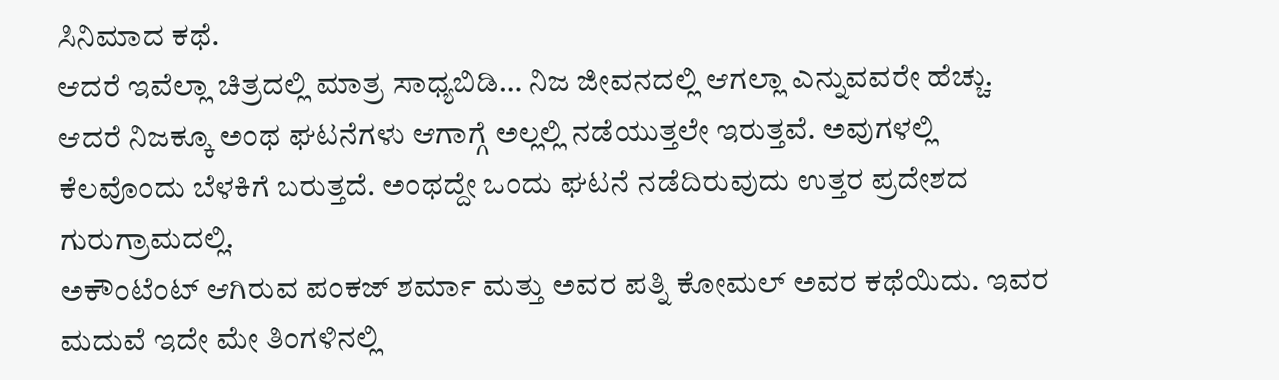ಸಿನಿಮಾದ ಕಥೆ.
ಆದರೆ ಇವೆಲ್ಲಾ ಚಿತ್ರದಲ್ಲಿ ಮಾತ್ರ ಸಾಧ್ಯಬಿಡಿ… ನಿಜ ಜೀವನದಲ್ಲಿ ಆಗಲ್ಲಾ ಎನ್ನುವವರೇ ಹೆಚ್ಚು. ಆದರೆ ನಿಜಕ್ಕೂ ಅಂಥ ಘಟನೆಗಳು ಆಗಾಗ್ಗೆ ಅಲ್ಲಲ್ಲಿ ನಡೆಯುತ್ತಲೇ ಇರುತ್ತವೆ. ಅವುಗಳಲ್ಲಿ ಕೆಲವೊಂದು ಬೆಳಕಿಗೆ ಬರುತ್ತದೆ. ಅಂಥದ್ದೇ ಒಂದು ಘಟನೆ ನಡೆದಿರುವುದು ಉತ್ತರ ಪ್ರದೇಶದ ಗುರುಗ್ರಾಮದಲ್ಲಿ.
ಅಕೌಂಟೆಂಟ್ ಆಗಿರುವ ಪಂಕಜ್ ಶರ್ಮಾ ಮತ್ತು ಅವರ ಪತ್ನಿ ಕೋಮಲ್‌ ಅವರ ಕಥೆಯಿದು. ಇವರ ಮದುವೆ ಇದೇ ಮೇ ತಿಂಗಳಿನಲ್ಲಿ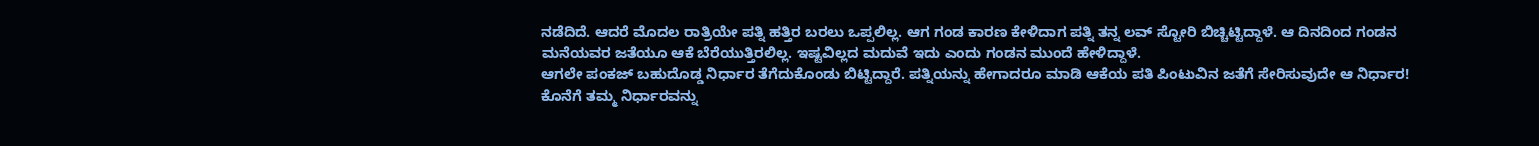ನಡೆದಿದೆ. ಆದರೆ ಮೊದಲ ರಾತ್ರಿಯೇ ಪತ್ನಿ ಹತ್ತಿರ ಬರಲು ಒಪ್ಪಲಿಲ್ಲ. ಆಗ ಗಂಡ ಕಾರಣ ಕೇಳಿದಾಗ ಪತ್ನಿ ತನ್ನ ಲವ್‌ ಸ್ಟೋರಿ ಬಿಚ್ಚಿಟ್ಟಿದ್ದಾಳೆ. ಆ ದಿನದಿಂದ ಗಂಡನ ಮನೆಯವರ ಜತೆಯೂ ಆಕೆ ಬೆರೆಯುತ್ತಿರಲಿಲ್ಲ. ಇಷ್ಟವಿಲ್ಲದ ಮದುವೆ ಇದು ಎಂದು ಗಂಡನ ಮುಂದೆ ಹೇಳಿದ್ದಾಳೆ.
ಆಗಲೇ ಪಂಕಜ್‌ ಬಹುದೊಡ್ಡ ನಿರ್ಧಾರ ತೆಗೆದುಕೊಂಡು ಬಿಟ್ಟಿದ್ದಾರೆ. ಪತ್ನಿಯನ್ನು ಹೇಗಾದರೂ ಮಾಡಿ ಆಕೆಯ ಪತಿ ಪಿಂಟುವಿನ ಜತೆಗೆ ಸೇರಿಸುವುದೇ ಆ ನಿರ್ಧಾರ! ಕೊನೆಗೆ ತಮ್ಮ ನಿರ್ಧಾರವನ್ನು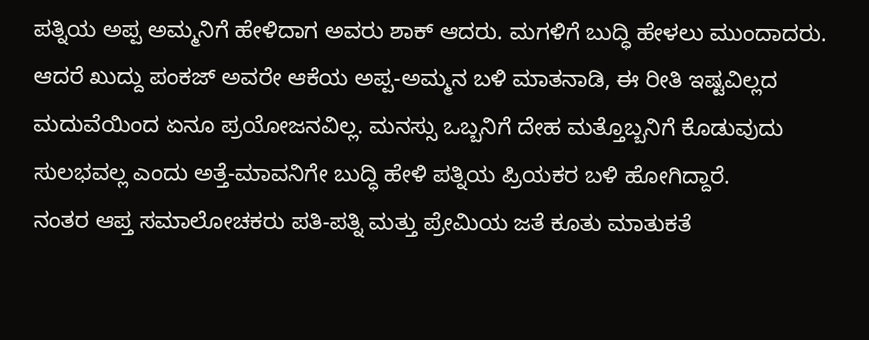ಪತ್ನಿಯ ಅಪ್ಪ ಅಮ್ಮನಿಗೆ ಹೇಳಿದಾಗ ಅವರು ಶಾಕ್‌ ಆದರು. ಮಗಳಿಗೆ ಬುದ್ಧಿ ಹೇಳಲು ಮುಂದಾದರು. ಆದರೆ ಖುದ್ದು ಪಂಕಜ್‌ ಅವರೇ ಆಕೆಯ ಅಪ್ಪ-ಅಮ್ಮನ ಬಳಿ ಮಾತನಾಡಿ, ಈ ರೀತಿ ಇಷ್ಟವಿಲ್ಲದ ಮದುವೆಯಿಂದ ಏನೂ ಪ್ರಯೋಜನವಿಲ್ಲ. ಮನಸ್ಸು ಒಬ್ಬನಿಗೆ ದೇಹ ಮತ್ತೊಬ್ಬನಿಗೆ ಕೊಡುವುದು ಸುಲಭವಲ್ಲ ಎಂದು ಅತ್ತೆ-ಮಾವನಿಗೇ ಬುದ್ಧಿ ಹೇಳಿ ಪತ್ನಿಯ ಪ್ರಿಯಕರ ಬಳಿ ಹೋಗಿದ್ದಾರೆ.
ನಂತರ ಆಪ್ತ ಸಮಾಲೋಚಕರು ಪತಿ-ಪತ್ನಿ ಮತ್ತು ಪ್ರೇಮಿಯ ಜತೆ ಕೂತು ಮಾತುಕತೆ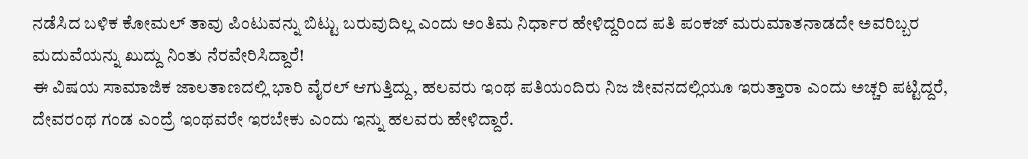ನಡೆಸಿದ ಬಳಿಕ ಕೋಮಲ್‌ ತಾವು ಪಿಂಟುವನ್ನು ಬಿಟ್ಟು ಬರುವುದಿಲ್ಲ ಎಂದು ಅಂತಿಮ ನಿರ್ಧಾರ ಹೇಳಿದ್ದರಿಂದ ಪತಿ ಪಂಕಜ್‌ ಮರುಮಾತನಾಡದೇ ಅವರಿಬ್ಬರ ಮದುವೆಯನ್ನು ಖುದ್ದು ನಿಂತು ನೆರವೇರಿಸಿದ್ದಾರೆ!
ಈ ವಿಷಯ ಸಾಮಾಜಿಕ ಜಾಲತಾಣದಲ್ಲಿ ಭಾರಿ ವೈರಲ್‌ ಆಗುತ್ತಿದ್ದು, ಹಲವರು ಇಂಥ ಪತಿಯಂದಿರು ನಿಜ ಜೀವನದಲ್ಲಿಯೂ ಇರುತ್ತಾರಾ ಎಂದು ಅಚ್ಚರಿ ಪಟ್ಟಿದ್ದರೆ, ದೇವರಂಥ ಗಂಡ ಎಂದ್ರೆ ಇಂಥವರೇ ಇರಬೇಕು ಎಂದು ಇನ್ನು ಹಲವರು ಹೇಳಿದ್ದಾರೆ.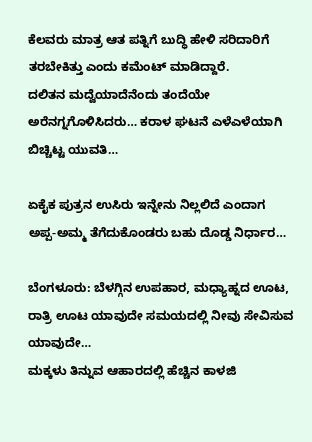ಕೆಲವರು ಮಾತ್ರ ಆತ ಪತ್ನಿಗೆ ಬುದ್ಧಿ ಹೇಳಿ ಸರಿದಾರಿಗೆ ತರಬೇಕಿತ್ತು ಎಂದು ಕಮೆಂಟ್‌ ಮಾಡಿದ್ದಾರೆ.
ದಲಿತನ ಮದ್ವೆಯಾದೆನೆಂದು ತಂದೆಯೇ ಅರೆನಗ್ನಗೊಳಿಸಿದರು… ಕರಾಳ ಘಟನೆ ಎಳೆಎಳೆಯಾಗಿ ಬಿಚ್ಚಿಟ್ಟ ಯುವತಿ…

ಏಕೈಕ ಪುತ್ರನ ಉಸಿರು ಇನ್ನೇನು ನಿಲ್ಲಲಿದೆ ಎಂದಾಗ ಅಪ್ಪ-ಅಮ್ಮ ತೆಗೆದುಕೊಂಡರು ಬಹು ದೊಡ್ಡ ನಿರ್ಧಾರ…

ಬೆಂಗಳೂರು: ಬೆಳಗ್ಗಿನ ಉಪಹಾರ, ಮಧ್ಯಾಹ್ನದ ಊಟ, ರಾತ್ರಿ ಊಟ ಯಾವುದೇ ಸಮಯದಲ್ಲಿ ನೀವು ಸೇವಿಸುವ ಯಾವುದೇ…
ಮಕ್ಕಳು ತಿನ್ನುವ ಆಹಾರದಲ್ಲಿ ಹೆಚ್ಚಿನ ಕಾಳಜಿ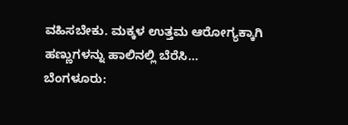ವಹಿಸಬೇಕು. ಮಕ್ಕಳ ಉತ್ತಮ ಆರೋಗ್ಯಕ್ಕಾಗಿ ಹಣ್ಣುಗಳನ್ನು ಹಾಲಿನಲ್ಲಿ ಬೆರೆಸಿ…
ಬೆಂಗಳೂರು: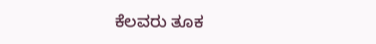ಕೆಲವರು ತೂಕ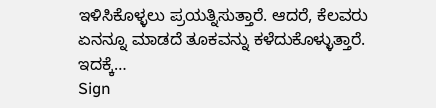ಇಳಿಸಿಕೊಳ್ಳಲು ಪ್ರಯತ್ನಿಸುತ್ತಾರೆ. ಆದರೆ, ಕೆಲವರು ಏನನ್ನೂ ಮಾಡದೆ ತೂಕವನ್ನು ಕಳೆದುಕೊಳ್ಳುತ್ತಾರೆ. ಇದಕ್ಕೆ…
Sign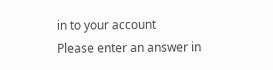in to your account
Please enter an answer in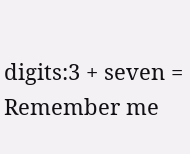digits:3 + seven =
Remember me